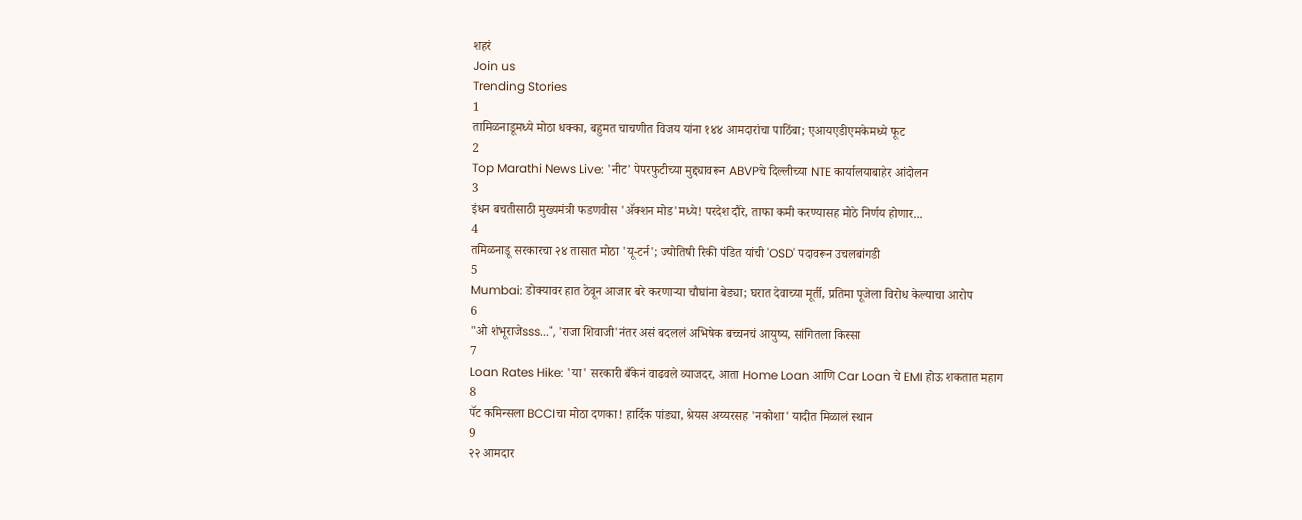शहरं
Join us
Trending Stories
1
तामिळनाडूमध्ये मोठा धक्का, बहुमत चाचणीत विजय यांना १४४ आमदारांचा पाठिंबा; एआयएडीएमकेमध्ये फूट
2
Top Marathi News Live: 'नीट' पेपरफुटीच्या मुद्द्यावरून ABVPचे दिल्लीच्या NTE कार्यालयाबाहेर आंदोलन
3
इंधन बचतीसाठी मुख्यमंत्री फडणवीस 'ॲक्शन मोड'मध्ये! परदेश दौरे, ताफा कमी करण्यासह मोठे निर्णय होणार...
4
तमिळनाडू सरकारचा २४ तासात मोठा 'यू-टर्न'; ज्योतिषी रिकी पंडित यांची 'OSD' पदावरून उचलबांगडी
5
Mumbai: डोक्यावर हात ठेवून आजार बरे करणाऱ्या चौघांना बेड्या; घरात देवाच्या मूर्ती, प्रतिमा पूजेला विरोध केल्याचा आरोप
6
"ओ शंभूराजेsss...", 'राजा शिवाजी'नंतर असं बदललं अभिषेक बच्चनचं आयुष्य, सांगितला किस्सा
7
Loan Rates Hike: 'या' सरकारी बँकेनं वाढवले व्याजदर, आता Home Loan आणि Car Loan चे EMI होऊ शकतात महाग
8
पॅट कमिन्सला BCCIचा मोठा दणका! हार्दिक पांड्या, श्रेयस अय्यरसह 'नकोशा' यादीत मिळालं स्थान
9
२२ आमदार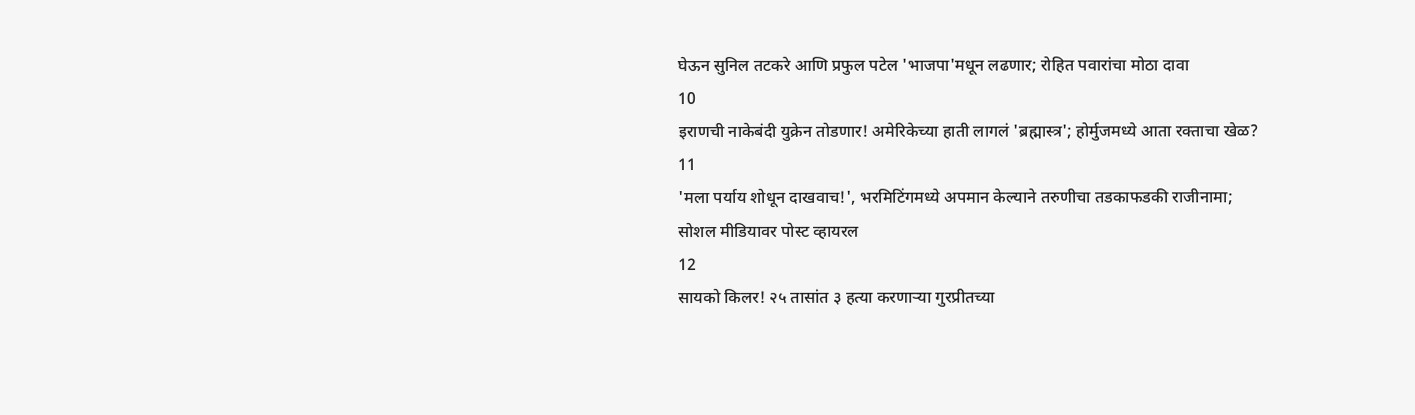घेऊन सुनिल तटकरे आणि प्रफुल पटेल 'भाजपा'मधून लढणार; रोहित पवारांचा मोठा दावा
10
इराणची नाकेबंदी युक्रेन तोडणार! अमेरिकेच्या हाती लागलं 'ब्रह्मास्त्र'; होर्मुजमध्ये आता रक्ताचा खेळ?
11
'मला पर्याय शोधून दाखवाच!', भरमिटिंगमध्ये अपमान केल्याने तरुणीचा तडकाफडकी राजीनामा; सोशल मीडियावर पोस्ट व्हायरल
12
सायको किलर! २५ तासांत ३ हत्या करणाऱ्या गुरप्रीतच्या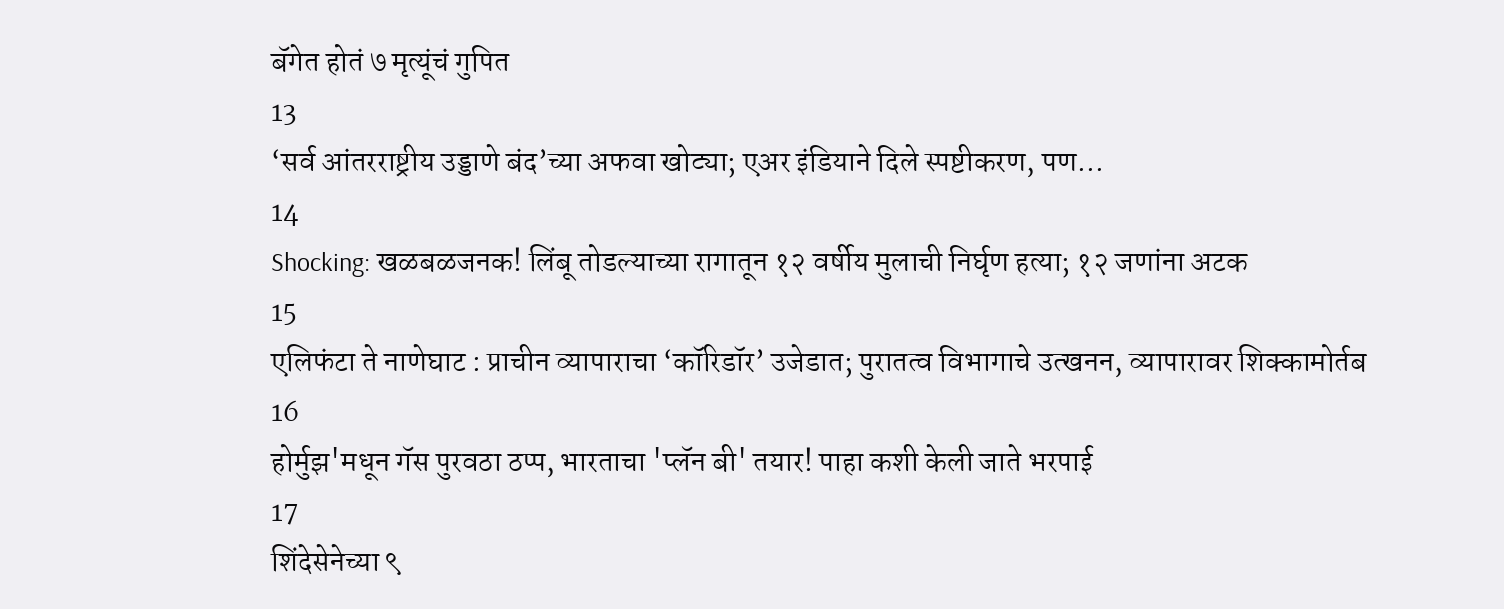बॅगेत होतं ७ मृत्यूंचं गुपित
13
‘सर्व आंतरराष्ट्रीय उड्डाणे बंद’च्या अफवा खोट्या; एअर इंडियाने दिले स्पष्टीकरण, पण...
14
Shocking: खळबळजनक! लिंबू तोडल्याच्या रागातून १२ वर्षीय मुलाची निर्घृण हत्या; १२ जणांना अटक
15
एलिफंटा ते नाणेघाट : प्राचीन व्यापाराचा ‘कॉरिडॉर’ उजेडात; पुरातत्व विभागाचे उत्खनन, व्यापारावर शिक्कामोर्तब
16
होर्मुझ'मधून गॅस पुरवठा ठप्प, भारताचा 'प्लॅन बी' तयार! पाहा कशी केली जाते भरपाई
17
शिंदेसेनेच्या ९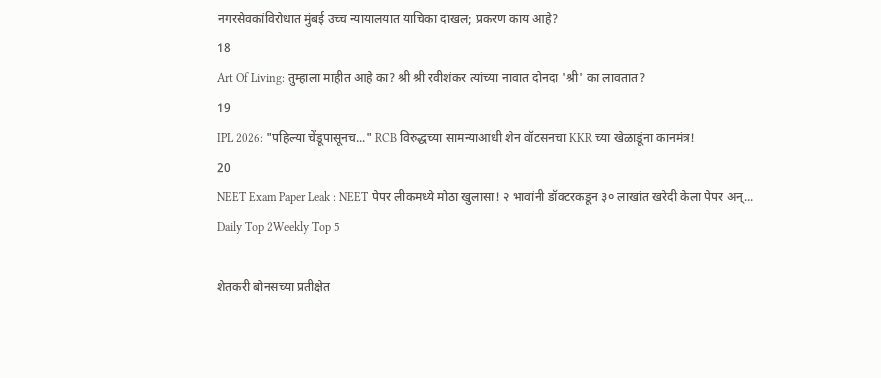नगरसेवकांविरोधात मुंबई उच्च न्यायालयात याचिका दाखल; प्रकरण काय आहे?
18
Art Of Living: तुम्हाला माहीत आहे का? श्री श्री रवीशंकर त्यांच्या नावात दोनदा 'श्री' का लावतात?
19
IPL 2026: "पहिल्या चेंडूपासूनच..." RCB विरुद्धच्या सामन्याआधी शेन वॉटसनचा KKR च्या खेळाडूंना कानमंत्र!
20
NEET Exam Paper Leak : NEET पेपर लीकमध्ये मोठा खुलासा! २ भावांनी डॉक्टरकडून ३० लाखांत खरेदी केला पेपर अन्...
Daily Top 2Weekly Top 5

शेतकरी बोनसच्या प्रतीक्षेत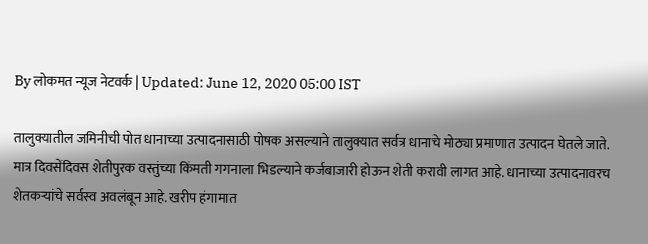By लोकमत न्यूज नेटवर्क | Updated: June 12, 2020 05:00 IST

तालुक्यातील जमिनीची पोत धानाच्या उत्पादनासाठी पोषक असल्याने तालुक्यात सर्वत्र धानाचे मोठ्या प्रमाणात उत्पादन घेतले जाते. मात्र दिवसेंदिवस शेतीपुरक वस्तुंच्या किंमती गगनाला भिडल्याने कर्जबाजारी होऊन शेती करावी लागत आहे. धानाच्या उत्पादनावरच शेतकऱ्यांचे सर्वस्व अवलंबून आहे. खरीप हंगामात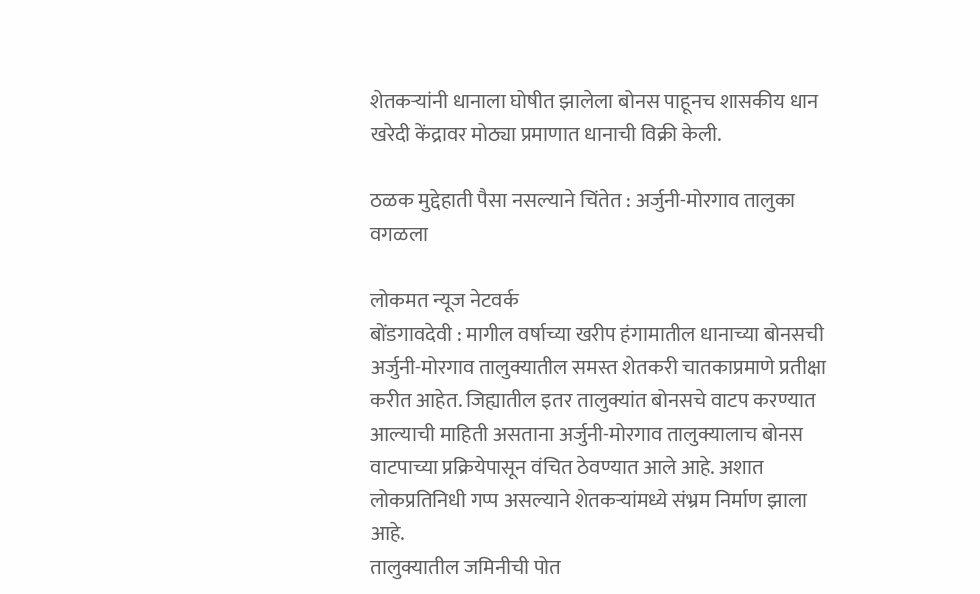शेतकऱ्यांनी धानाला घोषीत झालेला बोनस पाहूनच शासकीय धान खरेदी केंद्रावर मोठ्या प्रमाणात धानाची विक्री केली.

ठळक मुद्देहाती पैसा नसल्याने चिंतेत : अर्जुनी-मोरगाव तालुका वगळला

लोकमत न्यूज नेटवर्क
बोंडगावदेवी : मागील वर्षाच्या खरीप हंगामातील धानाच्या बोनसची अर्जुनी-मोरगाव तालुक्यातील समस्त शेतकरी चातकाप्रमाणे प्रतीक्षा करीत आहेत. जिह्यातील इतर तालुक्यांत बोनसचे वाटप करण्यात आल्याची माहिती असताना अर्जुनी-मोरगाव तालुक्यालाच बोनस वाटपाच्या प्रक्रियेपासून वंचित ठेवण्यात आले आहे. अशात लोकप्रतिनिधी गप्प असल्याने शेतकऱ्यांमध्ये संभ्रम निर्माण झाला आहे.
तालुक्यातील जमिनीची पोत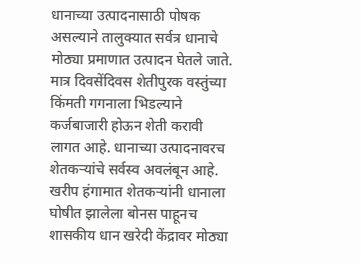धानाच्या उत्पादनासाठी पोषक असल्याने तालुक्यात सर्वत्र धानाचे मोठ्या प्रमाणात उत्पादन घेतले जाते. मात्र दिवसेंदिवस शेतीपुरक वस्तुंच्या किंमती गगनाला भिडल्याने कर्जबाजारी होऊन शेती करावी लागत आहे. धानाच्या उत्पादनावरच शेतकऱ्यांचे सर्वस्व अवलंबून आहे. खरीप हंगामात शेतकऱ्यांनी धानाला घोषीत झालेला बोनस पाहूनच शासकीय धान खरेदी केंद्रावर मोठ्या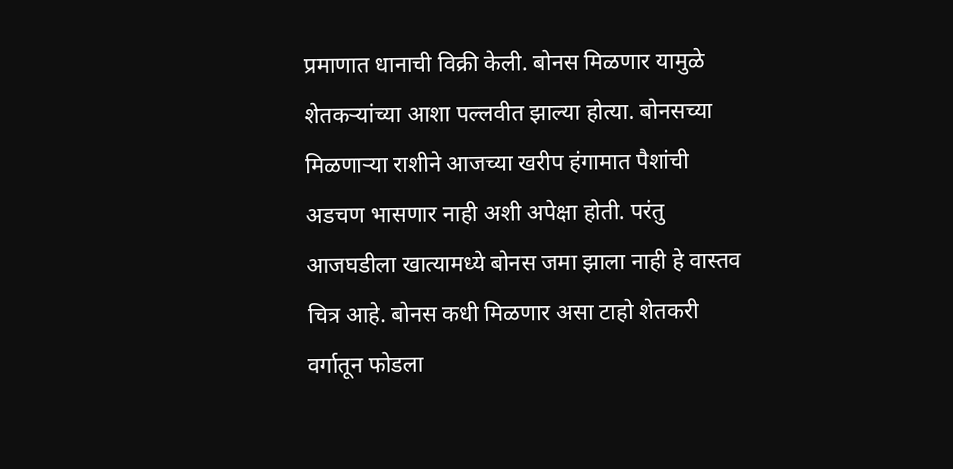प्रमाणात धानाची विक्री केली. बोनस मिळणार यामुळे शेतकऱ्यांच्या आशा पल्लवीत झाल्या होत्या. बोनसच्या मिळणाऱ्या राशीने आजच्या खरीप हंगामात पैशांची अडचण भासणार नाही अशी अपेक्षा होती. परंतु आजघडीला खात्यामध्ये बोनस जमा झाला नाही हे वास्तव चित्र आहे. बोनस कधी मिळणार असा टाहो शेतकरी वर्गातून फोडला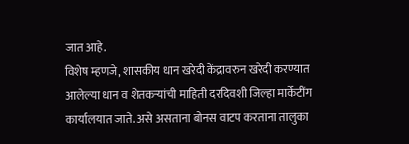जात आहे.
विशेष म्हणजे, शासकीय धान खरेदी केंद्रावरुन खरेदी करण्यात आलेल्या धान व शेतकऱ्यांची माहिती दरदिवशी जिल्हा मार्केटींग कार्यालयात जाते. असे असताना बोनस वाटप करताना तालुका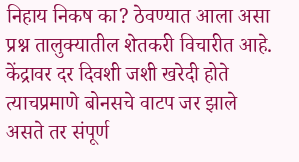निहाय निकष का? ठेवण्यात आला असा प्रश्न तालुक्यातील शेतकरी विचारीत आहे. केंद्रावर दर दिवशी जशी खरेदी होते त्याचप्रमाणे बोनसचे वाटप जर झाले असते तर संपूर्ण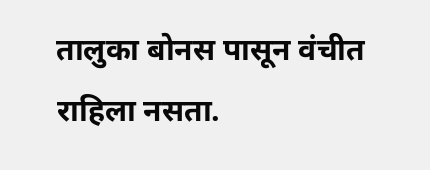तालुका बोनस पासून वंचीत राहिला नसता.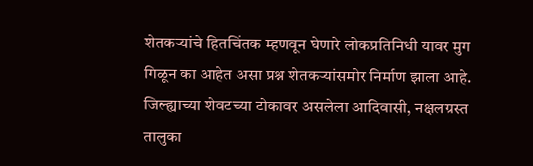शेतकऱ्यांचे हितचिंतक म्हणवून घेणारे लोकप्रतिनिधी यावर मुग गिळून का आहेत असा प्रश्न शेतकऱ्यांसमोर निर्माण झाला आहे. जिल्ह्याच्या शेवटच्या टोकावर असलेला आदिवासी, नक्षलग्रस्त तालुका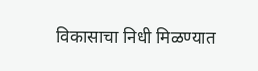विकासाचा निधी मिळण्यात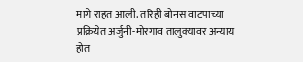मागे राहत आली. तरिही बोनस वाटपाच्या प्रक्रियेत अर्जुनी-मोरगाव तालुक्यावर अन्याय होत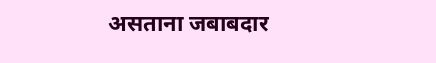असताना जबाबदार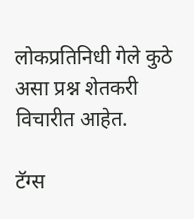लोकप्रतिनिधी गेले कुठे असा प्रश्न शेतकरी विचारीत आहेत.

टॅग्स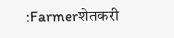:Farmerशेतकरी